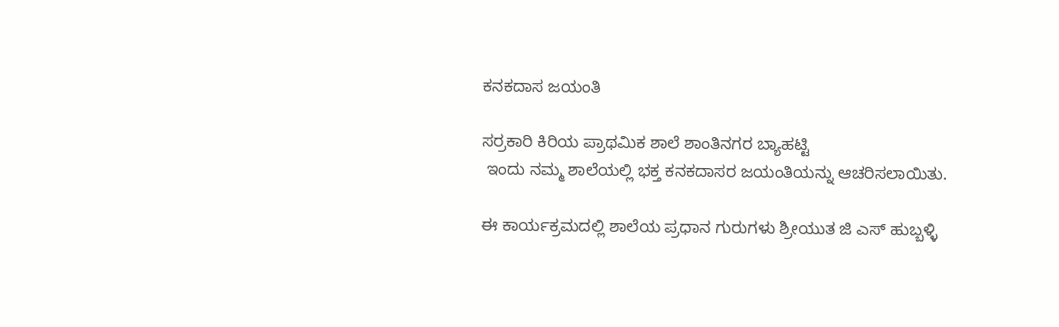ಕನಕದಾಸ ಜಯಂತಿ

ಸರ್ರಕಾರಿ ಕಿರಿಯ ಪ್ರಾಥಮಿಕ ಶಾಲೆ ಶಾಂತಿನಗರ ಬ್ಯಾಹಟ್ಟಿ
 ಇಂದು ನಮ್ಮ ಶಾಲೆಯಲ್ಲಿ ಭಕ್ತ ಕನಕದಾಸರ ಜಯಂತಿಯನ್ನು ಆಚರಿಸಲಾಯಿತು.

ಈ ಕಾರ್ಯಕ್ರಮದಲ್ಲಿ ಶಾಲೆಯ ಪ್ರಧಾನ ಗುರುಗಳು ಶ್ರೀಯುತ ಜಿ ಎಸ್ ಹುಬ್ಬಳ್ಳಿ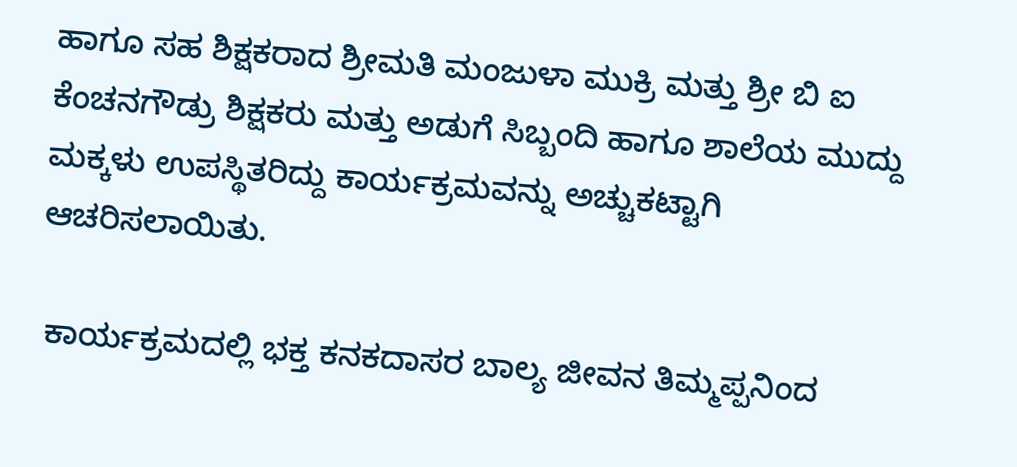ಹಾಗೂ ಸಹ ಶಿಕ್ಷಕರಾದ ಶ್ರೀಮತಿ ಮಂಜುಳಾ ಮುಕ್ರಿ ಮತ್ತು ಶ್ರೀ ಬಿ ಐ ಕೆಂಚನಗೌಡ್ರು ಶಿಕ್ಷಕರು ಮತ್ತು ಅಡುಗೆ ಸಿಬ್ಬಂದಿ ಹಾಗೂ ಶಾಲೆಯ ಮುದ್ದು ಮಕ್ಕಳು ಉಪಸ್ಥಿತರಿದ್ದು ಕಾರ್ಯಕ್ರಮವನ್ನು ಅಚ್ಚುಕಟ್ಟಾಗಿ ಆಚರಿಸಲಾಯಿತು.

 ಕಾರ್ಯಕ್ರಮದಲ್ಲಿ ಭಕ್ತ ಕನಕದಾಸರ ಬಾಲ್ಯ ಜೀವನ ತಿಮ್ಮಪ್ಪನಿಂದ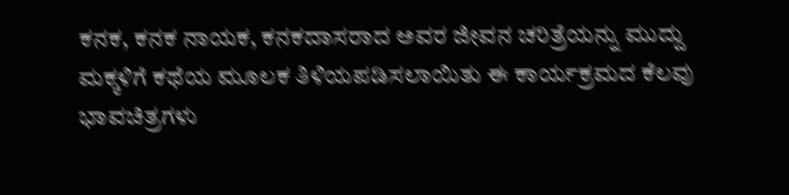ಕನಕ, ಕನಕ ನಾಯಕ, ಕನಕದಾಸರಾದ ಅವರ ಜೀವನ ಚರಿತ್ರೆಯನ್ನು ಮುದ್ದು ಮಕ್ಕಳಿಗೆ ಕಥೆಯ ಮೂಲಕ ತಿಳಿಯಪಡಿಸಲಾಯಿತು ಈ ಕಾರ್ಯಕ್ರಮದ ಕೆಲವು ಭಾವಚಿತ್ರಗಳು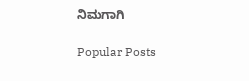ನಿಮಗಾಗಿ

Popular Posts